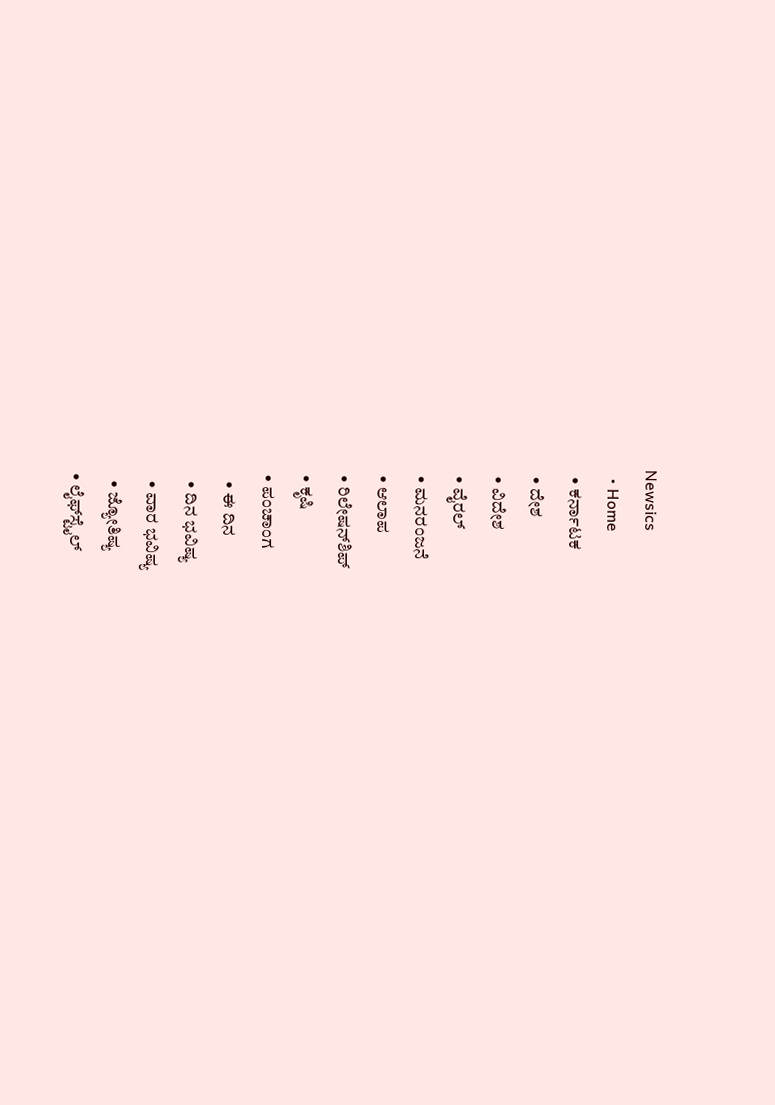Newsics
  • Home
  • ಕರ್ನಾಟಕ
  • ದೇಶ
  • ವಿದೇಶ
  • ವೈರಲ್
  • ಮನರಂಜನೆ
  • ಆಲಾಪ
  • ರಿಲೇಷನ್‌ಶಿಪ್
  • ಕೃಷಿ
  • ಪಂಚಾಂಗ
    • ಈ ದಿನ
    • ದಿನ ಭವಿಷ್ಯ
    • ವಾರ ಭವಿಷ್ಯ
    • ಜ್ಯೋತಿಷ್ಯ
  • ಲೈಫ್‌ಸ್ಟೈಲ್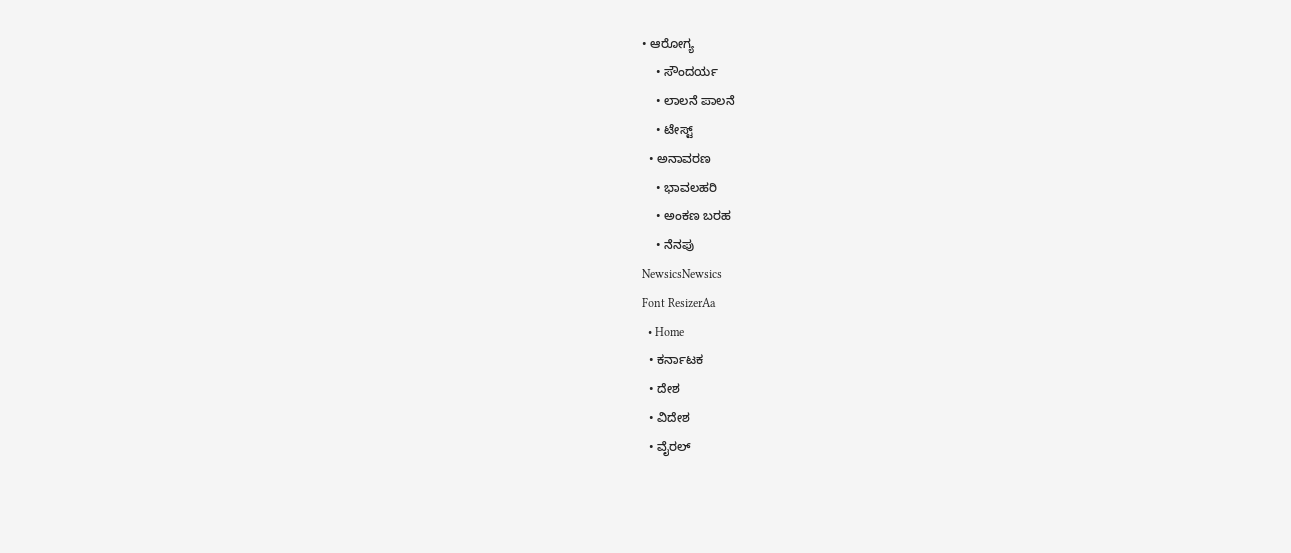• ಆರೋಗ್ಯ
    • ಸೌಂದರ್ಯ
    • ಲಾಲನೆ ಪಾಲನೆ
    • ಟೇಸ್ಟ್
  • ಅನಾವರಣ
    • ಭಾವಲಹರಿ
    • ಅಂಕಣ ಬರಹ
    • ನೆನಪು
NewsicsNewsics
Font ResizerAa
  • Home
  • ಕರ್ನಾಟಕ
  • ದೇಶ
  • ವಿದೇಶ
  • ವೈರಲ್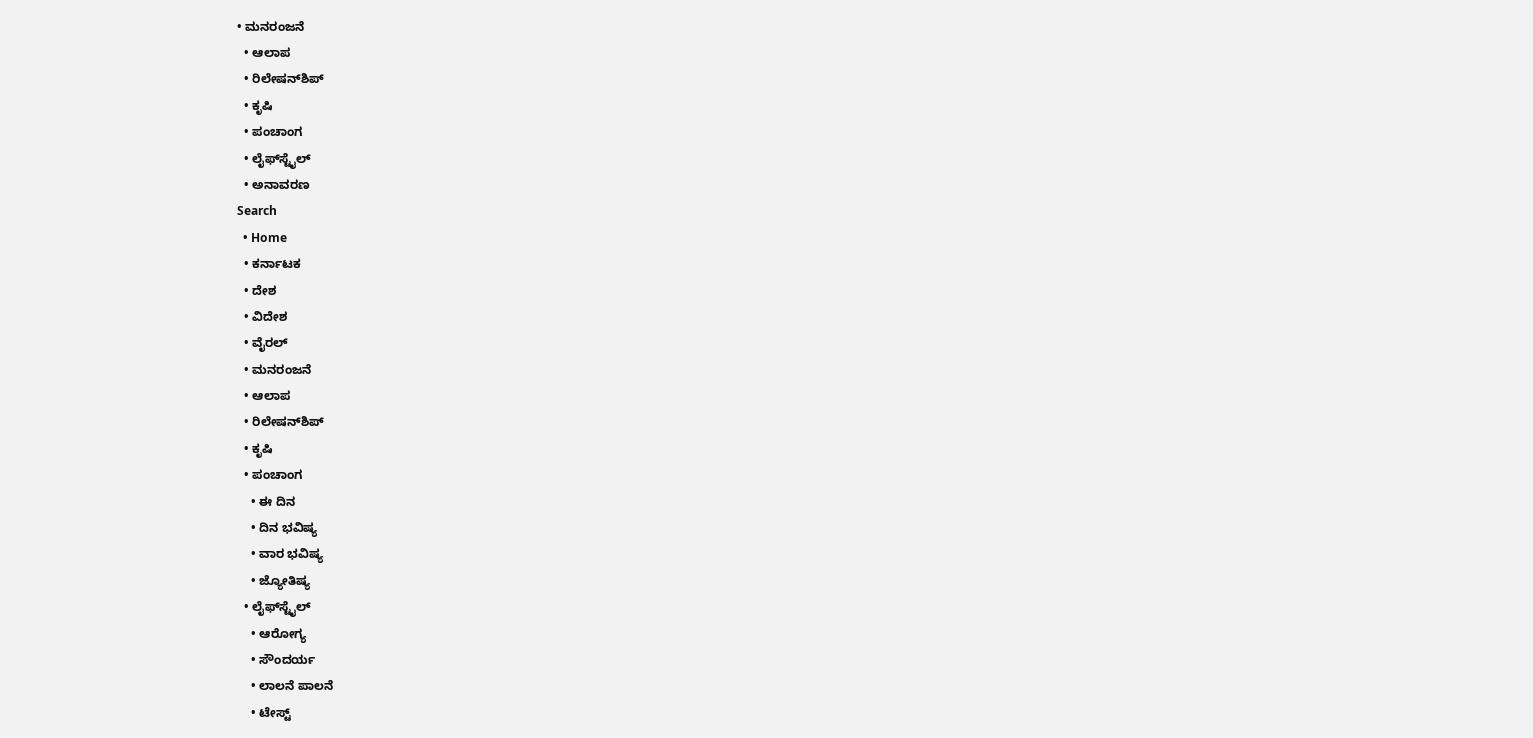• ಮನರಂಜನೆ
  • ಆಲಾಪ
  • ರಿಲೇಷನ್‌ಶಿಪ್
  • ಕೃಷಿ
  • ಪಂಚಾಂಗ
  • ಲೈಫ್‌ಸ್ಟೈಲ್
  • ಅನಾವರಣ
Search
  • Home
  • ಕರ್ನಾಟಕ
  • ದೇಶ
  • ವಿದೇಶ
  • ವೈರಲ್
  • ಮನರಂಜನೆ
  • ಆಲಾಪ
  • ರಿಲೇಷನ್‌ಶಿಪ್
  • ಕೃಷಿ
  • ಪಂಚಾಂಗ
    • ಈ ದಿನ
    • ದಿನ ಭವಿಷ್ಯ
    • ವಾರ ಭವಿಷ್ಯ
    • ಜ್ಯೋತಿಷ್ಯ
  • ಲೈಫ್‌ಸ್ಟೈಲ್
    • ಆರೋಗ್ಯ
    • ಸೌಂದರ್ಯ
    • ಲಾಲನೆ ಪಾಲನೆ
    • ಟೇಸ್ಟ್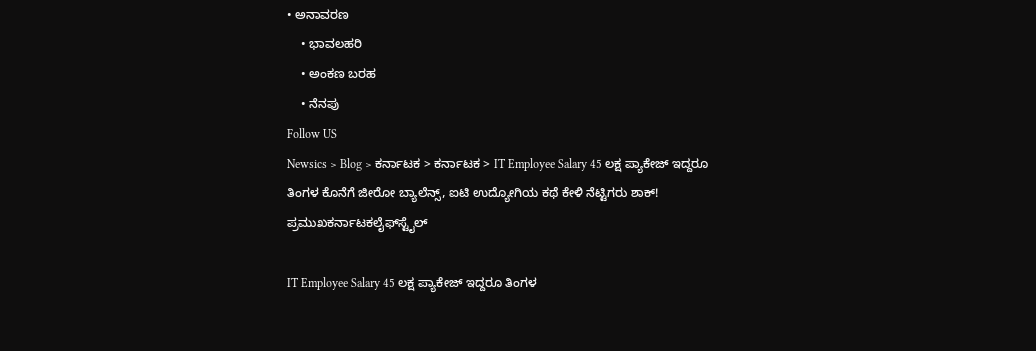• ಅನಾವರಣ
    • ಭಾವಲಹರಿ
    • ಅಂಕಣ ಬರಹ
    • ನೆನಪು
Follow US
Newsics > Blog > ಕರ್ನಾಟಕ > ಕರ್ನಾಟಕ > IT Employee Salary 45 ಲಕ್ಷ ಪ್ಯಾಕೇಜ್ ಇದ್ದರೂ ತಿಂಗಳ ಕೊನೆಗೆ ಜೀರೋ ಬ್ಯಾಲೆನ್ಸ್, ಐಟಿ ಉದ್ಯೋಗಿಯ ಕಥೆ ಕೇಳಿ ನೆಟ್ಟಿಗರು ಶಾಕ್!
ಪ್ರಮುಖಕರ್ನಾಟಕಲೈಫ್‌ಸ್ಟೈಲ್

IT Employee Salary 45 ಲಕ್ಷ ಪ್ಯಾಕೇಜ್ ಇದ್ದರೂ ತಿಂಗಳ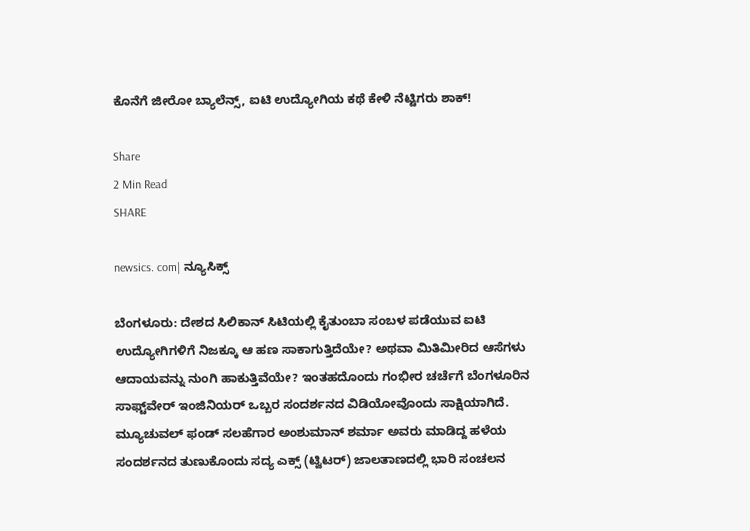ಕೊನೆಗೆ ಜೀರೋ ಬ್ಯಾಲೆನ್ಸ್, ಐಟಿ ಉದ್ಯೋಗಿಯ ಕಥೆ ಕೇಳಿ ನೆಟ್ಟಿಗರು ಶಾಕ್!

Share
2 Min Read
SHARE

newsics. com| ನ್ಯೂಸಿಕ್ಸ್

ಬೆಂಗಳೂರು: ದೇಶದ ಸಿಲಿಕಾನ್ ಸಿಟಿಯಲ್ಲಿ ಕೈತುಂಬಾ ಸಂಬಳ ಪಡೆಯುವ ಐಟಿ ಉದ್ಯೋಗಿಗಳಿಗೆ ನಿಜಕ್ಕೂ ಆ ಹಣ ಸಾಕಾಗುತ್ತಿದೆಯೇ? ಅಥವಾ ಮಿತಿಮೀರಿದ ಆಸೆಗಳು ಆದಾಯವನ್ನು ನುಂಗಿ ಹಾಕುತ್ತಿವೆಯೇ? ಇಂತಹದೊಂದು ಗಂಭೀರ ಚರ್ಚೆಗೆ ಬೆಂಗಳೂರಿನ ಸಾಫ್ಟ್‌ವೇರ್ ಇಂಜಿನಿಯರ್ ಒಬ್ಬರ ಸಂದರ್ಶನದ ವಿಡಿಯೋವೊಂದು ಸಾಕ್ಷಿಯಾಗಿದೆ. ಮ್ಯೂಚುವಲ್ ಫಂಡ್ ಸಲಹೆಗಾರ ಅಂಶುಮಾನ್ ಶರ್ಮಾ ಅವರು ಮಾಡಿದ್ದ ಹಳೆಯ ಸಂದರ್ಶನದ ತುಣುಕೊಂದು ಸದ್ಯ ಎಕ್ಸ್ (ಟ್ವಿಟರ್) ಜಾಲತಾಣದಲ್ಲಿ ಭಾರಿ ಸಂಚಲನ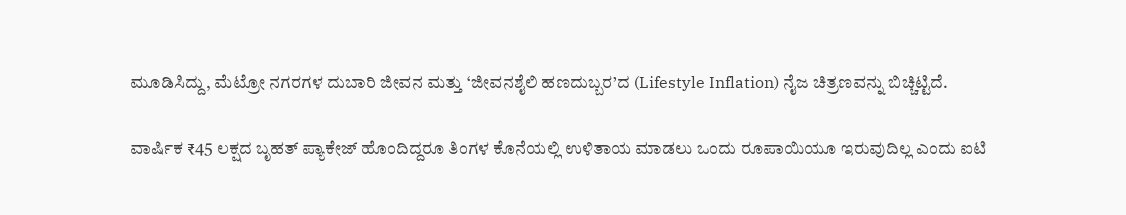ಮೂಡಿಸಿದ್ದು, ಮೆಟ್ರೋ ನಗರಗಳ ದುಬಾರಿ ಜೀವನ ಮತ್ತು ‘ಜೀವನಶೈಲಿ ಹಣದುಬ್ಬರ’ದ (Lifestyle Inflation) ನೈಜ ಚಿತ್ರಣವನ್ನು ಬಿಚ್ಚಿಟ್ಟಿದೆ.

ವಾರ್ಷಿಕ ₹45 ಲಕ್ಷದ ಬೃಹತ್ ಪ್ಯಾಕೇಜ್ ಹೊಂದಿದ್ದರೂ ತಿಂಗಳ ಕೊನೆಯಲ್ಲಿ ಉಳಿತಾಯ ಮಾಡಲು ಒಂದು ರೂಪಾಯಿಯೂ ಇರುವುದಿಲ್ಲ ಎಂದು ಐಟಿ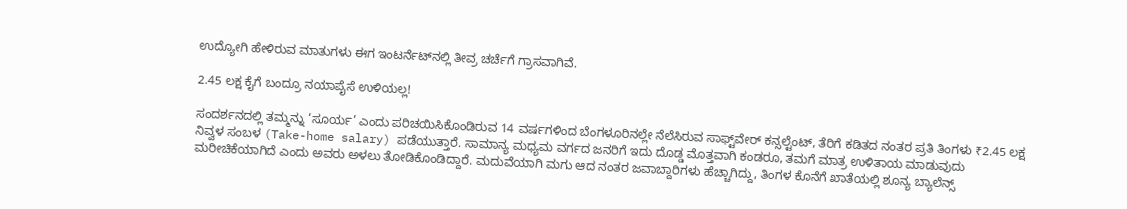ಉದ್ಯೋಗಿ ಹೇಳಿರುವ ಮಾತುಗಳು ಈಗ ಇಂಟರ್ನೆಟ್‌ನಲ್ಲಿ ತೀವ್ರ ಚರ್ಚೆಗೆ ಗ್ರಾಸವಾಗಿವೆ.

2.45 ಲಕ್ಷ ಕೈಗೆ ಬಂದ್ರೂ ನಯಾಪೈಸೆ ಉಳಿಯಲ್ಲ!

ಸಂದರ್ಶನದಲ್ಲಿ ತಮ್ಮನ್ನು ‘ಸೂರ್ಯ’ ಎಂದು ಪರಿಚಯಿಸಿಕೊಂಡಿರುವ 14 ವರ್ಷಗಳಿಂದ ಬೆಂಗಳೂರಿನಲ್ಲೇ ನೆಲೆಸಿರುವ ಸಾಫ್ಟ್‌ವೇರ್ ಕನ್ಸಲ್ಟೆಂಟ್, ತೆರಿಗೆ ಕಡಿತದ ನಂತರ ಪ್ರತಿ ತಿಂಗಳು ₹2.45 ಲಕ್ಷ ನಿವ್ವಳ ಸಂಬಳ (Take-home salary) ಪಡೆಯುತ್ತಾರೆ. ಸಾಮಾನ್ಯ ಮಧ್ಯಮ ವರ್ಗದ ಜನರಿಗೆ ಇದು ದೊಡ್ಡ ಮೊತ್ತವಾಗಿ ಕಂಡರೂ, ತಮಗೆ ಮಾತ್ರ ಉಳಿತಾಯ ಮಾಡುವುದು ಮರೀಚಿಕೆಯಾಗಿದೆ ಎಂದು ಅವರು ಅಳಲು ತೋಡಿಕೊಂಡಿದ್ದಾರೆ. ಮದುವೆಯಾಗಿ ಮಗು ಆದ ನಂತರ ಜವಾಬ್ದಾರಿಗಳು ಹೆಚ್ಚಾಗಿದ್ದು, ತಿಂಗಳ ಕೊನೆಗೆ ಖಾತೆಯಲ್ಲಿ ಶೂನ್ಯ ಬ್ಯಾಲೆನ್ಸ್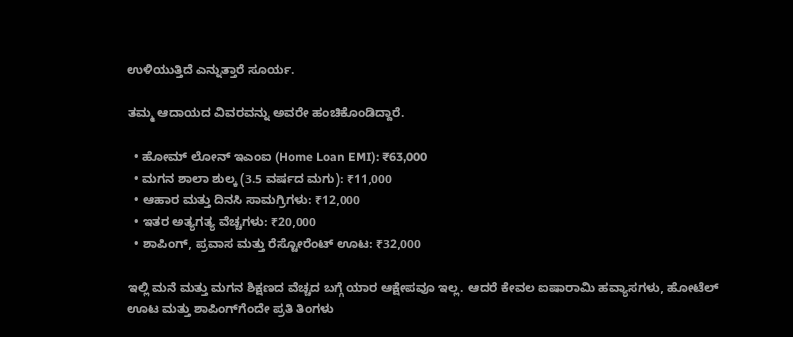ಉಳಿಯುತ್ತಿದೆ ಎನ್ನುತ್ತಾರೆ ಸೂರ್ಯ.

ತಮ್ಮ ಆದಾಯದ ವಿವರವನ್ನು ಅವರೇ ಹಂಚಿಕೊಂಡಿದ್ದಾರೆ.

  • ಹೋಮ್ ಲೋನ್ ಇಎಂಐ (Home Loan EMI): ₹63,000
  • ಮಗನ ಶಾಲಾ ಶುಲ್ಕ (3.5 ವರ್ಷದ ಮಗು): ₹11,000
  • ಆಹಾರ ಮತ್ತು ದಿನಸಿ ಸಾಮಗ್ರಿಗಳು: ₹12,000
  • ಇತರ ಅತ್ಯಗತ್ಯ ವೆಚ್ಚಗಳು: ₹20,000
  • ಶಾಪಿಂಗ್, ಪ್ರವಾಸ ಮತ್ತು ರೆಸ್ಟೋರೆಂಟ್ ಊಟ: ₹32,000

ಇಲ್ಲಿ ಮನೆ ಮತ್ತು ಮಗನ ಶಿಕ್ಷಣದ ವೆಚ್ಚದ ಬಗ್ಗೆ ಯಾರ ಆಕ್ಷೇಪವೂ ಇಲ್ಲ. ಆದರೆ ಕೇವಲ ಐಷಾರಾಮಿ ಹವ್ಯಾಸಗಳು, ಹೋಟೆಲ್ ಊಟ ಮತ್ತು ಶಾಪಿಂಗ್‌ಗೆಂದೇ ಪ್ರತಿ ತಿಂಗಳು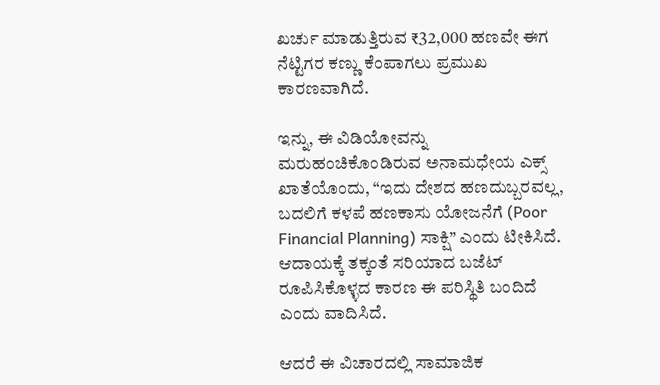ಖರ್ಚು ಮಾಡುತ್ತಿರುವ ₹32,000 ಹಣವೇ ಈಗ ನೆಟ್ಟಿಗರ ಕಣ್ಣು ಕೆಂಪಾಗಲು ಪ್ರಮುಖ ಕಾರಣವಾಗಿದೆ.

ಇನ್ನು, ಈ ವಿಡಿಯೋವನ್ನು ಮರುಹಂಚಿಕೊಂಡಿರುವ ಅನಾಮಧೇಯ ಎಕ್ಸ್ ಖಾತೆಯೊಂದು, “ಇದು ದೇಶದ ಹಣದುಬ್ಬರವಲ್ಲ, ಬದಲಿಗೆ ಕಳಪೆ ಹಣಕಾಸು ಯೋಜನೆಗೆ (Poor Financial Planning) ಸಾಕ್ಷಿ” ಎಂದು ಟೀಕಿಸಿದೆ. ಆದಾಯಕ್ಕೆ ತಕ್ಕಂತೆ ಸರಿಯಾದ ಬಜೆಟ್ ರೂಪಿಸಿಕೊಳ್ಳದ ಕಾರಣ ಈ ಪರಿಸ್ಥಿತಿ ಬಂದಿದೆ ಎಂದು ವಾದಿಸಿದೆ.

ಆದರೆ ಈ ವಿಚಾರದಲ್ಲಿ ಸಾಮಾಜಿಕ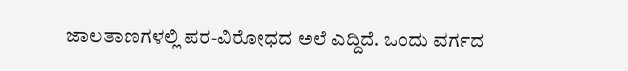ಜಾಲತಾಣಗಳಲ್ಲಿ ಪರ-ವಿರೋಧದ ಅಲೆ ಎದ್ದಿದೆ. ಒಂದು ವರ್ಗದ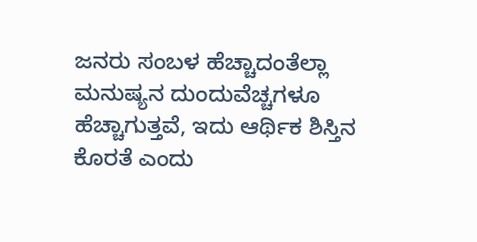ಜನರು ಸಂಬಳ ಹೆಚ್ಚಾದಂತೆಲ್ಲಾ ಮನುಷ್ಯನ ದುಂದುವೆಚ್ಚಗಳೂ ಹೆಚ್ಚಾಗುತ್ತವೆ, ಇದು ಆರ್ಥಿಕ ಶಿಸ್ತಿನ ಕೊರತೆ ಎಂದು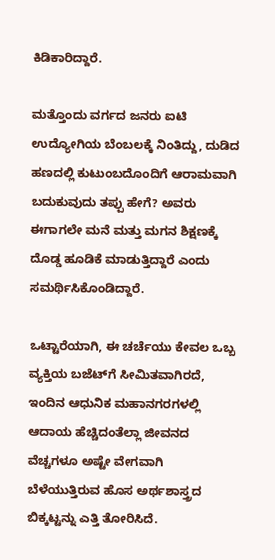ಕಿಡಿಕಾರಿದ್ದಾರೆ.

ಮತ್ತೊಂದು ವರ್ಗದ ಜನರು ಐಟಿ ಉದ್ಯೋಗಿಯ ಬೆಂಬಲಕ್ಕೆ ನಿಂತಿದ್ದು, ದುಡಿದ ಹಣದಲ್ಲಿ ಕುಟುಂಬದೊಂದಿಗೆ ಆರಾಮವಾಗಿ ಬದುಕುವುದು ತಪ್ಪು ಹೇಗೆ? ಅವರು ಈಗಾಗಲೇ ಮನೆ ಮತ್ತು ಮಗನ ಶಿಕ್ಷಣಕ್ಕೆ ದೊಡ್ಡ ಹೂಡಿಕೆ ಮಾಡುತ್ತಿದ್ದಾರೆ ಎಂದು ಸಮರ್ಥಿಸಿಕೊಂಡಿದ್ದಾರೆ.

ಒಟ್ಟಾರೆಯಾಗಿ, ಈ ಚರ್ಚೆಯು ಕೇವಲ ಒಬ್ಬ ವ್ಯಕ್ತಿಯ ಬಜೆಟ್‌ಗೆ ಸೀಮಿತವಾಗಿರದೆ, ಇಂದಿನ ಆಧುನಿಕ ಮಹಾನಗರಗಳಲ್ಲಿ ಆದಾಯ ಹೆಚ್ಚಿದಂತೆಲ್ಲಾ ಜೀವನದ ವೆಚ್ಚಗಳೂ ಅಷ್ಟೇ ವೇಗವಾಗಿ ಬೆಳೆಯುತ್ತಿರುವ ಹೊಸ ಅರ್ಥಶಾಸ್ತ್ರದ ಬಿಕ್ಕಟ್ಟನ್ನು ಎತ್ತಿ ತೋರಿಸಿದೆ.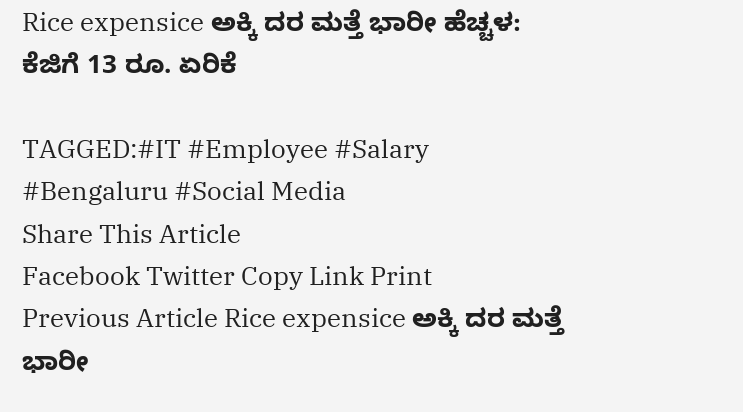Rice expensice ಅಕ್ಕಿ ದರ ಮತ್ತೆ ಭಾರೀ ಹೆಚ್ಚಳ: ಕೆಜಿಗೆ 13 ರೂ. ಏರಿಕೆ

TAGGED:#IT #Employee #Salary #Bengaluru #Social Media
Share This Article
Facebook Twitter Copy Link Print
Previous Article Rice expensice ಅಕ್ಕಿ ದರ ಮತ್ತೆ ಭಾರೀ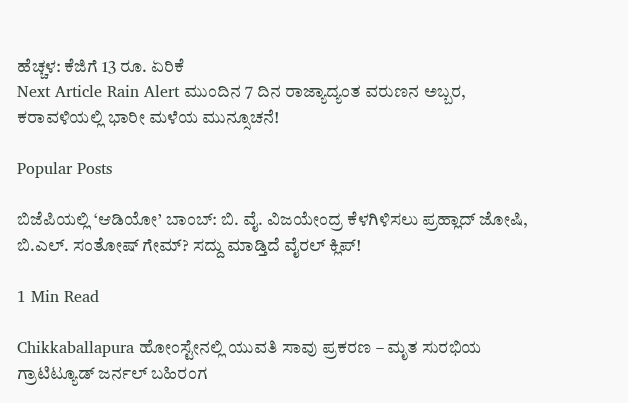ಹೆಚ್ಚಳ: ಕೆಜಿಗೆ 13 ರೂ. ಏರಿಕೆ
Next Article Rain Alert ಮುಂದಿನ 7 ದಿನ ರಾಜ್ಯಾದ್ಯಂತ ವರುಣನ ಅಬ್ಬರ, ಕರಾವಳಿಯಲ್ಲಿ ಭಾರೀ ಮಳೆಯ ಮುನ್ಸೂಚನೆ!

Popular Posts

ಬಿಜೆಪಿಯಲ್ಲಿ ‘ಆಡಿಯೋ’ ಬಾಂಬ್: ಬಿ. ವೈ. ವಿಜಯೇಂದ್ರ ಕೆಳಗಿಳಿಸಲು ಪ್ರಹ್ಲಾದ್ ಜೋಷಿ, ಬಿ.ಎಲ್. ಸಂತೋಷ್ ಗೇಮ್? ಸದ್ದು ಮಾಡ್ತಿದೆ ವೈರಲ್ ಕ್ಲಿಪ್!

1 Min Read

Chikkaballapura ಹೋಂಸ್ಟೇನಲ್ಲಿ ಯುವತಿ ಸಾವು ಪ್ರಕರಣ – ಮೃತ ಸುರಭಿಯ ಗ್ರಾಟಿಟ್ಯೂಡ್ ಜರ್ನಲ್ ಬಹಿರಂಗ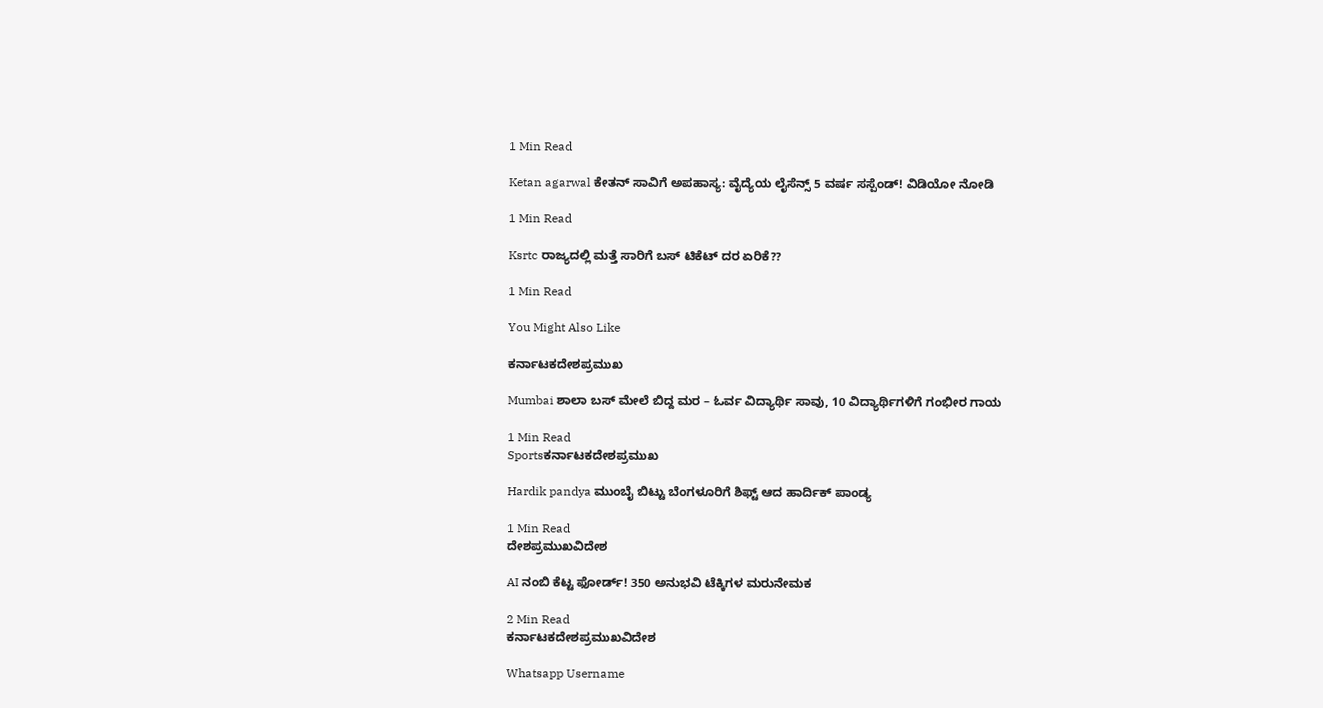1 Min Read

Ketan agarwal ಕೇತನ್ ಸಾವಿಗೆ ಅಪಹಾಸ್ಯ: ವೈದ್ಯೆಯ ಲೈಸೆನ್ಸ್ 5 ವರ್ಷ ಸಸ್ಪೆಂಡ್! ವಿಡಿಯೋ ನೋಡಿ

1 Min Read

Ksrtc ರಾಜ್ಯದಲ್ಲಿ ಮತ್ತೆ ಸಾರಿಗೆ ಬಸ್ ಟಿಕೆಟ್ ದರ ಏರಿಕೆ??

1 Min Read

You Might Also Like

ಕರ್ನಾಟಕದೇಶಪ್ರಮುಖ

Mumbai ಶಾಲಾ ಬಸ್‌ ಮೇಲೆ ಬಿದ್ದ ಮರ – ಓರ್ವ ವಿದ್ಯಾರ್ಥಿ ಸಾವು, 10 ವಿದ್ಯಾರ್ಥಿಗಳಿಗೆ ಗಂಭೀರ ಗಾಯ

1 Min Read
Sportsಕರ್ನಾಟಕದೇಶಪ್ರಮುಖ

Hardik pandya ಮುಂಬೈ ಬಿಟ್ಟು ಬೆಂಗಳೂರಿಗೆ ಶಿಫ್ಟ್ ಆದ ಹಾರ್ದಿಕ್ ಪಾಂಡ್ಯ

1 Min Read
ದೇಶಪ್ರಮುಖವಿದೇಶ

AI ನಂಬಿ‌ ಕೆಟ್ಟ ಫೋರ್ಡ್! 350 ಅನುಭವಿ ಟೆಕ್ಕಿಗಳ ಮರುನೇಮಕ

2 Min Read
ಕರ್ನಾಟಕದೇಶಪ್ರಮುಖವಿದೇಶ

Whatsapp Username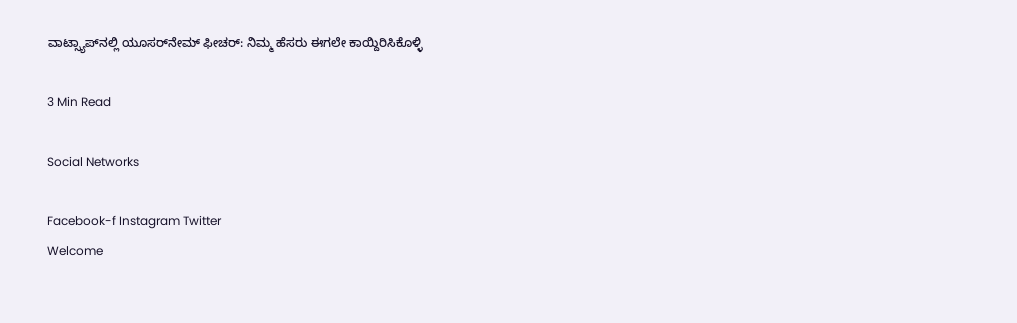ವಾಟ್ಸ್ಯಾಪ್‌ನಲ್ಲಿ ಯೂಸರ್‌ನೇಮ್ ಫೀಚರ್: ನಿಮ್ಮ ಹೆಸರು ಈಗಲೇ ಕಾಯ್ದಿರಿಸಿಕೊಳ್ಳಿ

3 Min Read

Social Networks

Facebook-f Instagram Twitter
Welcome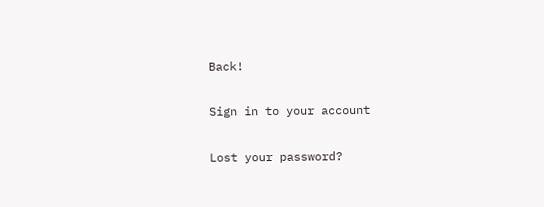Back!

Sign in to your account

Lost your password?